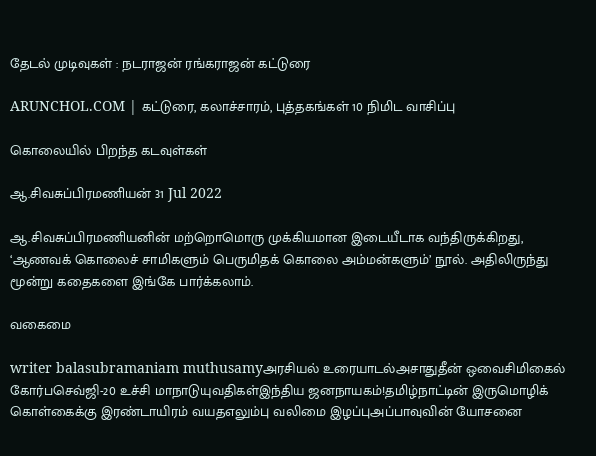தேடல் முடிவுகள் : நடராஜன் ரங்கராஜன் கட்டுரை

ARUNCHOL.COM | கட்டுரை, கலாச்சாரம், புத்தகங்கள் 10 நிமிட வாசிப்பு

கொலையில் பிறந்த கடவுள்கள்

ஆ.சிவசுப்பிரமணியன் 31 Jul 2022

ஆ.சிவசுப்பிரமணியனின் மற்றொமொரு முக்கியமான இடையீடாக வந்திருக்கிறது, ‘ஆணவக் கொலைச் சாமிகளும் பெருமிதக் கொலை அம்மன்களும்’ நூல். அதிலிருந்து மூன்று கதைகளை இங்கே பார்க்கலாம்.

வகைமை

writer balasubramaniam muthusamyஅரசியல் உரையாடல்அசாதுதீன் ஒவைசிமிகைல் கோர்பசெவ்ஜி-20 உச்சி மாநாடுயுவதிகள்இந்திய ஜனநாயகம்!தமிழ்நாட்டின் இருமொழிக் கொள்கைக்கு இரண்டாயிரம் வயதஎலும்பு வலிமை இழப்புஅப்பாவுவின் யோசனை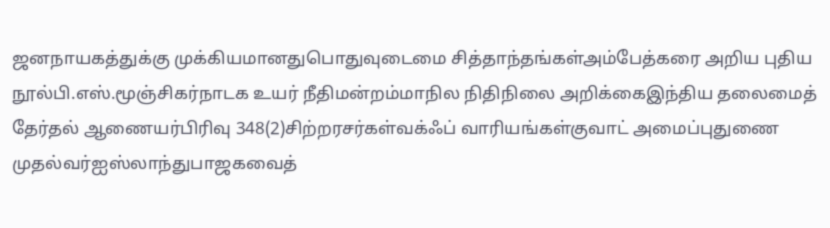ஜனநாயகத்துக்கு முக்கியமானதுபொதுவுடைமை சித்தாந்தங்கள்அம்பேத்கரை அறிய புதிய நூல்பி.எஸ்.மூஞ்சிகர்நாடக உயர் நீதிமன்றம்மாநில நிதிநிலை அறிக்கைஇந்திய தலைமைத் தேர்தல் ஆணையர்பிரிவு 348(2)சிற்றரசர்கள்வக்ஃப் வாரியங்கள்குவாட் அமைப்புதுணை முதல்வர்ஐஸ்லாந்துபாஜகவைத்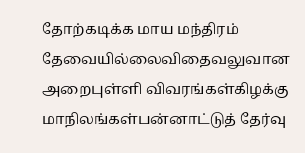தோற்கடிக்க மாய மந்திரம் தேவையில்லைவிதைவலுவான அறைபுள்ளி விவரங்கள்கிழக்கு மாநிலங்கள்பன்னாட்டுத் தேர்வு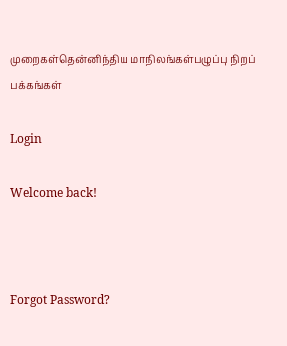முறைகள்தென்னிந்திய மாநிலங்கள்பழுப்பு நிறப் பக்கங்கள்

Login

Welcome back!



Forgot Password?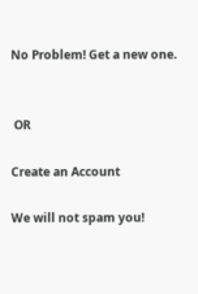No Problem! Get a new one.


 OR

Create an Account

We will not spam you!